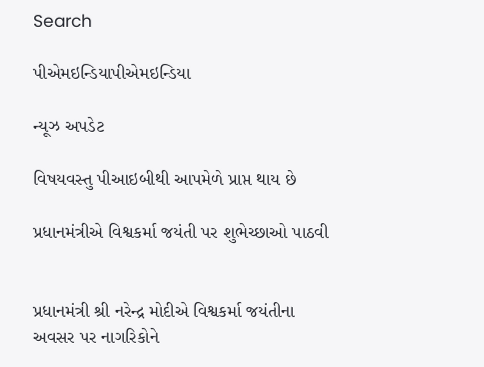Search

પીએમઇન્ડિયાપીએમઇન્ડિયા

ન્યૂઝ અપડેટ

વિષયવસ્તુ પીઆઇબીથી આપમેળે પ્રાપ્ત થાય છે

પ્રધાનમંત્રીએ વિશ્વકર્મા જયંતી પર શુભેચ્છાઓ પાઠવી


પ્રધાનમંત્રી શ્રી નરેન્દ્ર મોદીએ વિશ્વકર્મા જયંતીના અવસર પર નાગરિકોને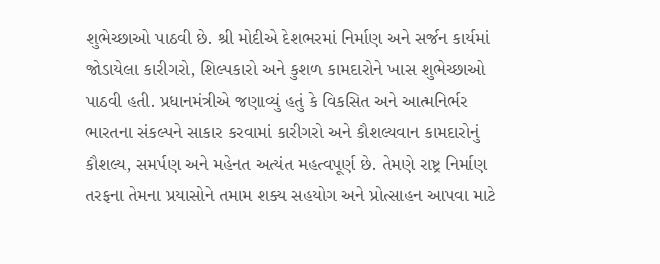શુભેચ્છાઓ પાઠવી છે. શ્રી મોદીએ દેશભરમાં નિર્માણ અને સર્જન કાર્યમાં જોડાયેલા કારીગરો, શિલ્પકારો અને કુશળ કામદારોને ખાસ શુભેચ્છાઓ પાઠવી હતી. પ્રધાનમંત્રીએ જણાવ્યું હતું કે વિકસિત અને આત્મનિર્ભર ભારતના સંકલ્પને સાકાર કરવામાં કારીગરો અને કૌશલ્યવાન કામદારોનું કૌશલ્ય, સમર્પણ અને મહેનત અત્યંત મહત્વપૂર્ણ છે. તેમણે રાષ્ટ્ર નિર્માણ તરફના તેમના પ્રયાસોને તમામ શક્ય સહયોગ અને પ્રોત્સાહન આપવા માટે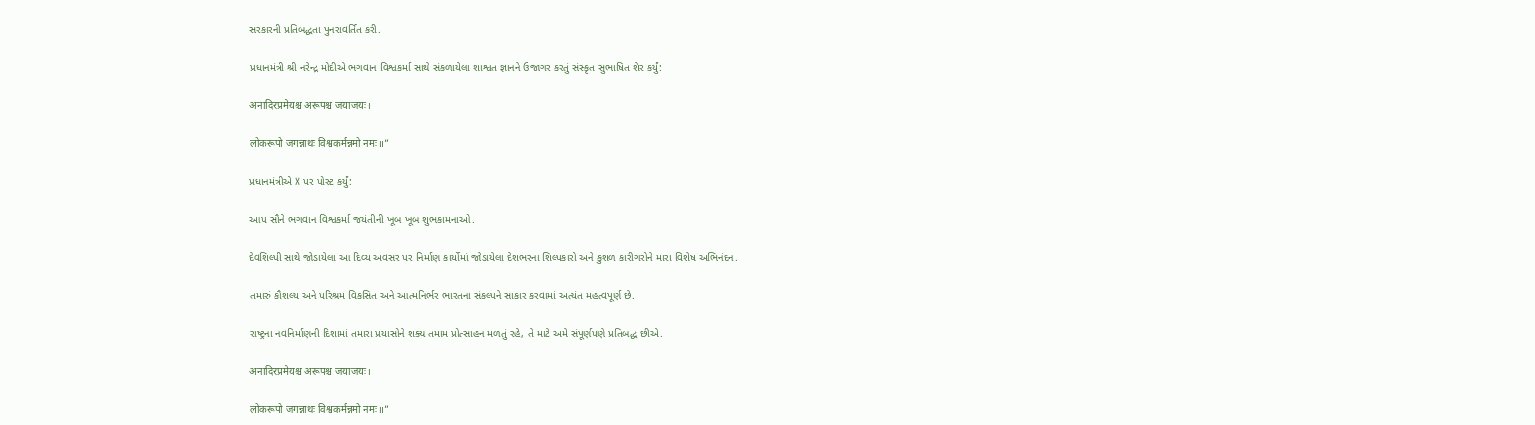સરકારની પ્રતિબદ્ધતા પુનરાવર્તિત કરી.

પ્રધાનમંત્રી શ્રી નરેન્દ્ર મોદીએ ભગવાન વિશ્વકર્મા સાથે સંકળાયેલા શાશ્વત જ્ઞાનને ઉજાગર કરતું સંસ્કૃત સુભાષિત શેર કર્યું:

अनादिरप्रमेयश्च अरूपश्च जयाजयः।

लोकरूपो जगन्नाथः विश्वकर्मन्नमो नमः॥”

પ્રધાનમંત્રીએ X પર પોસ્ટ કર્યું:

આપ સૌને ભગવાન વિશ્વકર્મા જયંતીની ખૂબ ખૂબ શુભકામનાઓ.

દેવશિલ્પી સાથે જોડાયેલા આ દિવ્ય અવસર પર નિર્માણ કાર્યોમાં જોડાયેલા દેશભરના શિલ્પકારો અને કુશળ કારીગરોને મારા વિશેષ અભિનંદન.

તમારું કૌશલ્ય અને પરિશ્રમ વિકસિત અને આત્મનિર્ભર ભારતના સંકલ્પને સાકાર કરવામાં અત્યંત મહત્વપૂર્ણ છે.

રાષ્ટ્રના નવનિર્માણની દિશામાં તમારા પ્રયાસોને શક્ય તમામ પ્રોત્સાહન મળતું રહે, તે માટે અમે સંપૂર્ણપણે પ્રતિબદ્ધ છીએ.

अनादिरप्रमेयश्च अरूपश्च जयाजयः।

लोकरूपो जगन्नाथः विश्वकर्मन्नमो नमः॥”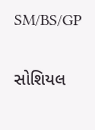SM/BS/GP

સોશિયલ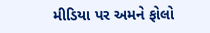મીડિયા પર અમને ફોલો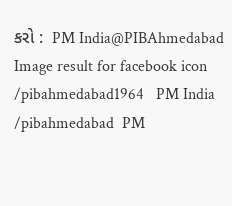કરો :  PM India@PIBAhmedabad   Image result for facebook icon /pibahmedabad1964   PM India /pibahmedabad  PM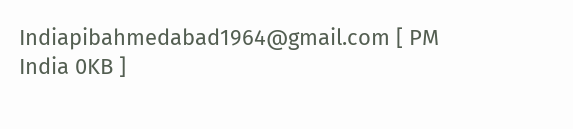Indiapibahmedabad1964@gmail.com [ PM India 0KB ]